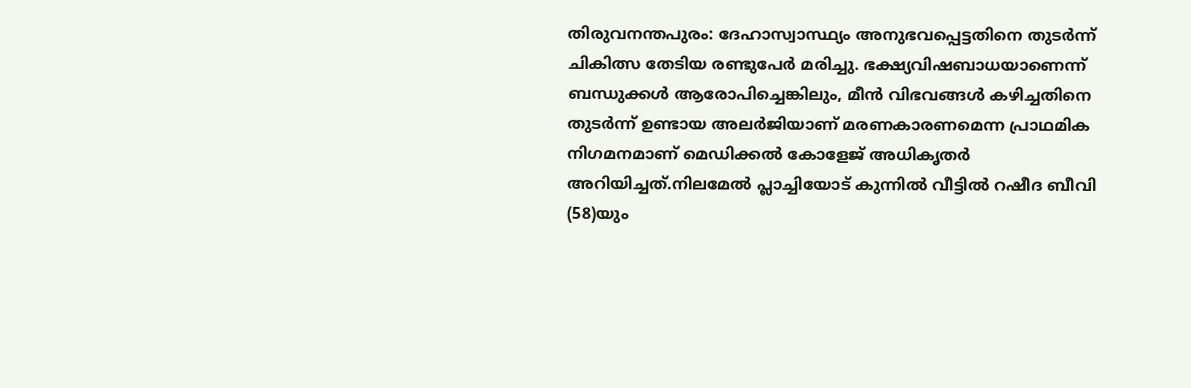തിരുവനന്തപുരം: ദേഹാസ്വാസ്ഥ്യം അനുഭവപ്പെട്ടതിനെ തുടർന്ന് ചികിത്സ തേടിയ രണ്ടുപേർ മരിച്ചു. ഭക്ഷ്യവിഷബാധയാണെന്ന് ബന്ധുക്കൾ ആരോപിച്ചെങ്കിലും, മീൻ വിഭവങ്ങൾ കഴിച്ചതിനെ തുടർന്ന് ഉണ്ടായ അലർജിയാണ് മരണകാരണമെന്ന പ്രാഥമിക നിഗമനമാണ് മെഡിക്കൽ കോളേജ് അധികൃതർ അറിയിച്ചത്.നിലമേൽ പ്ലാച്ചിയോട് കുന്നിൽ വീട്ടിൽ റഷീദ ബീവി (58)യും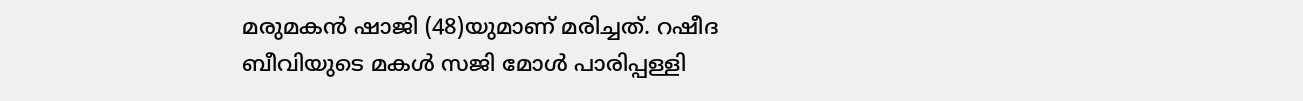മരുമകൻ ഷാജി (48)യുമാണ് മരിച്ചത്. റഷീദ ബീവിയുടെ മകൾ സജി മോൾ പാരിപ്പള്ളി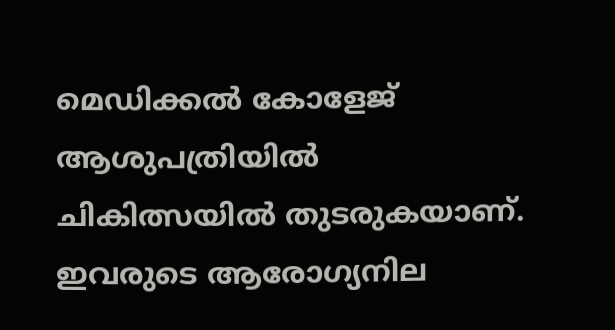മെഡിക്കൽ കോളേജ് ആശുപത്രിയിൽ ചികിത്സയിൽ തുടരുകയാണ്. ഇവരുടെ ആരോഗ്യനില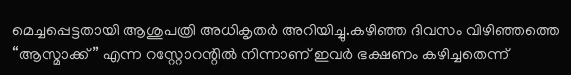മെച്ചപ്പെട്ടതായി ആശുപത്രി അധികൃതർ അറിയിച്ചു.കഴിഞ്ഞ ദിവസം വിഴിഞ്ഞത്തെ “ആസ്മാക്ക്” എന്ന റസ്റ്റോറന്റിൽ നിന്നാണ് ഇവർ ഭക്ഷണം കഴിച്ചതെന്ന്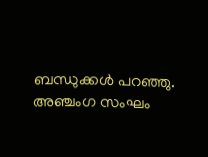ബന്ധുക്കൾ പറഞ്ഞു. അഞ്ചംഗ സംഘം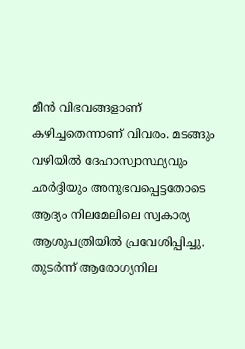മീൻ വിഭവങ്ങളാണ് കഴിച്ചതെന്നാണ് വിവരം. മടങ്ങും വഴിയിൽ ദേഹാസ്വാസ്ഥ്യവും ഛർദ്ദിയും അനുഭവപ്പെട്ടതോടെ ആദ്യം നിലമേലിലെ സ്വകാര്യ ആശുപത്രിയിൽ പ്രവേശിപ്പിച്ചു. തുടർന്ന് ആരോഗ്യനില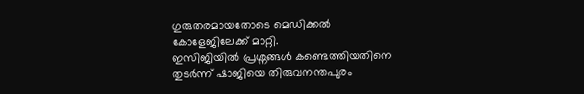ഗുരുതരമായതോടെ മെഡിക്കൽ കോളേജിലേക്ക് മാറ്റി.
ഇസിജിയിൽ പ്രശ്നങ്ങൾ കണ്ടെത്തിയതിനെ തുടർന്ന് ഷാജിയെ തിരുവനന്തപുരം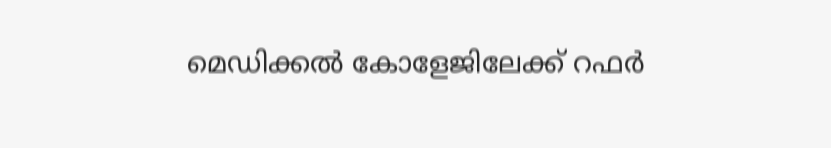മെഡിക്കൽ കോളേജിലേക്ക് റഫർ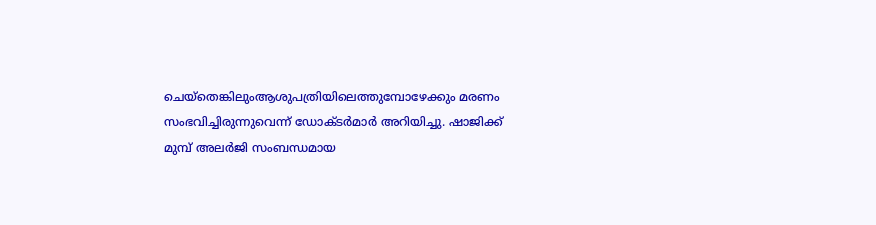ചെയ്തെങ്കിലുംആശുപത്രിയിലെത്തുമ്പോഴേക്കും മരണം സംഭവിച്ചിരുന്നുവെന്ന് ഡോക്ടർമാർ അറിയിച്ചു. ഷാജിക്ക് മുമ്പ് അലർജി സംബന്ധമായ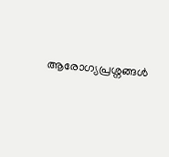ആരോഗ്യപ്രശ്നങ്ങൾ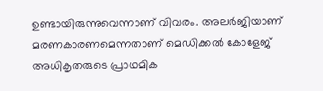ഉണ്ടായിരുന്നുവെന്നാണ് വിവരം. അലർജിയാണ് മരണകാരണമെന്നതാണ് മെഡിക്കൽ കോളേജ് അധികൃതരുടെ പ്രാഥമിക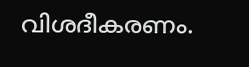വിശദീകരണം.